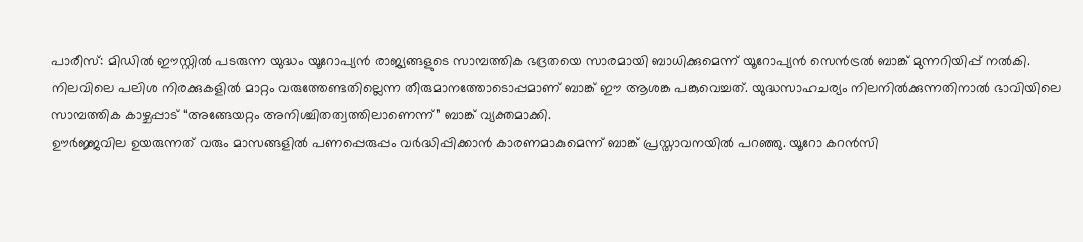പാരീസ്: മിഡിൽ ഈസ്റ്റിൽ പടരുന്ന യുദ്ധം യൂറോപ്യൻ രാജ്യങ്ങളുടെ സാമ്പത്തിക ഭദ്രതയെ സാരമായി ബാധിക്കുമെന്ന് യൂറോപ്യൻ സെൻട്രൽ ബാങ്ക് മുന്നറിയിപ്പ് നൽകി. നിലവിലെ പലിശ നിരക്കുകളിൽ മാറ്റം വരുത്തേണ്ടതില്ലെന്ന തീരുമാനത്തോടൊപ്പമാണ് ബാങ്ക് ഈ ആശങ്ക പങ്കുവെച്ചത്. യുദ്ധസാഹചര്യം നിലനിൽക്കുന്നതിനാൽ ഭാവിയിലെ സാമ്പത്തിക കാഴ്ചപ്പാട് “അങ്ങേയറ്റം അനിശ്ചിതത്വത്തിലാണെന്ന്” ബാങ്ക് വ്യക്തമാക്കി.
ഊർജ്ജവില ഉയരുന്നത് വരും മാസങ്ങളിൽ പണപ്പെരുപ്പം വർദ്ധിപ്പിക്കാൻ കാരണമാകുമെന്ന് ബാങ്ക് പ്രസ്താവനയിൽ പറഞ്ഞു. യൂറോ കറൻസി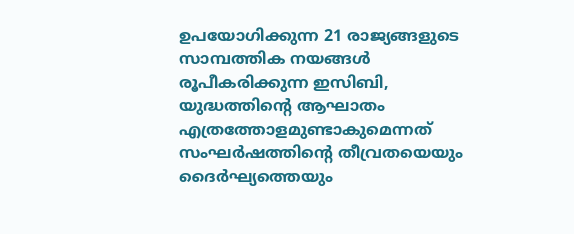ഉപയോഗിക്കുന്ന 21 രാജ്യങ്ങളുടെ സാമ്പത്തിക നയങ്ങൾ രൂപീകരിക്കുന്ന ഇസിബി, യുദ്ധത്തിന്റെ ആഘാതം എത്രത്തോളമുണ്ടാകുമെന്നത് സംഘർഷത്തിന്റെ തീവ്രതയെയും ദൈർഘ്യത്തെയും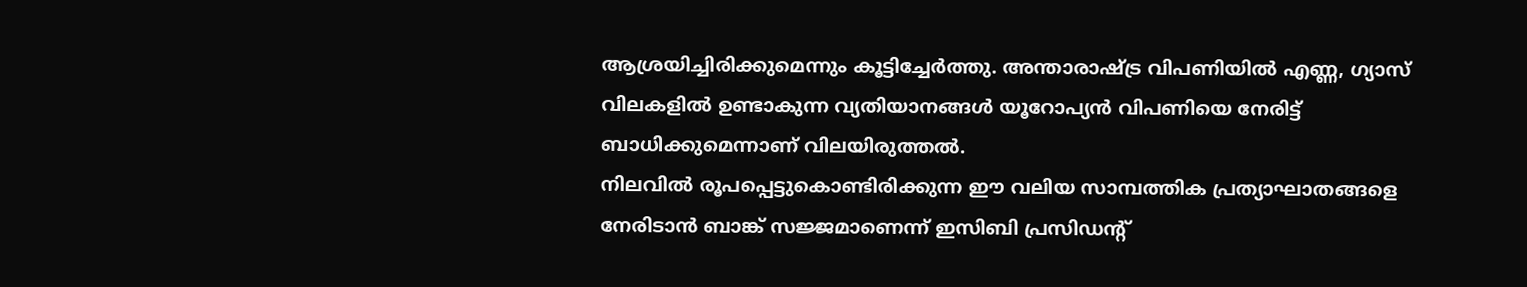ആശ്രയിച്ചിരിക്കുമെന്നും കൂട്ടിച്ചേർത്തു. അന്താരാഷ്ട്ര വിപണിയിൽ എണ്ണ, ഗ്യാസ് വിലകളിൽ ഉണ്ടാകുന്ന വ്യതിയാനങ്ങൾ യൂറോപ്യൻ വിപണിയെ നേരിട്ട് ബാധിക്കുമെന്നാണ് വിലയിരുത്തൽ.
നിലവിൽ രൂപപ്പെട്ടുകൊണ്ടിരിക്കുന്ന ഈ വലിയ സാമ്പത്തിക പ്രത്യാഘാതങ്ങളെ നേരിടാൻ ബാങ്ക് സജ്ജമാണെന്ന് ഇസിബി പ്രസിഡന്റ്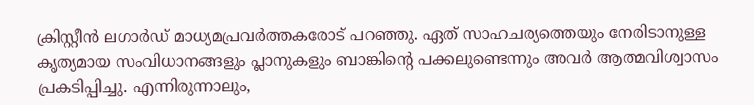ക്രിസ്റ്റീൻ ലഗാർഡ് മാധ്യമപ്രവർത്തകരോട് പറഞ്ഞു. ഏത് സാഹചര്യത്തെയും നേരിടാനുള്ള കൃത്യമായ സംവിധാനങ്ങളും പ്ലാനുകളും ബാങ്കിന്റെ പക്കലുണ്ടെന്നും അവർ ആത്മവിശ്വാസം പ്രകടിപ്പിച്ചു. എന്നിരുന്നാലും,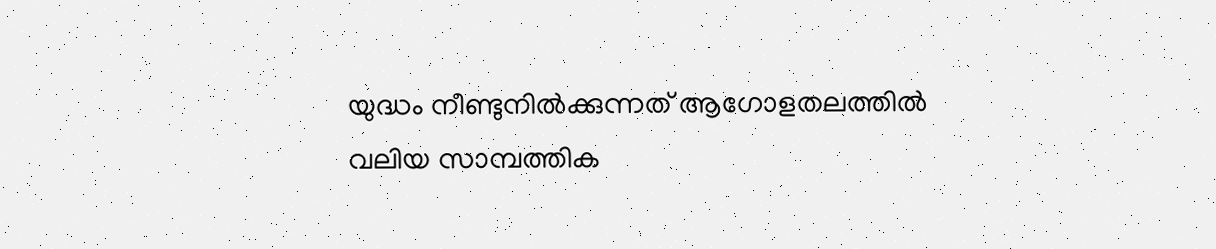യുദ്ധം നീണ്ടുനിൽക്കുന്നത് ആഗോളതലത്തിൽ വലിയ സാമ്പത്തിക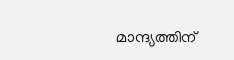മാന്ദ്യത്തിന്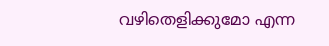വഴിതെളിക്കുമോ എന്ന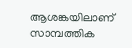ആശങ്കയിലാണ് സാമ്പത്തിക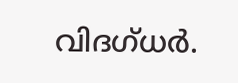വിദഗ്ധർ.